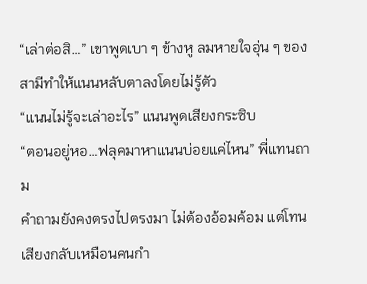“เล่าต่อสิ…” เขาพูดเบา ๆ ข้างหู ลมหายใจอุ่น ๆ ของสามีทำให้แนนหลับตาลงโดยไม่รู้ตัว
“แนนไม่รู้จะเล่าอะไร” แนนพูดเสียงกระซิบ
“ตอนอยู่หอ…ฟลุคมาหาแนนบ่อยแค่ไหน” พี่แทนถาม
คำถามยังคงตรงไปตรงมา ไม่ต้องอ้อมค้อม แต่โทนเสียงกลับเหมือนคนกำ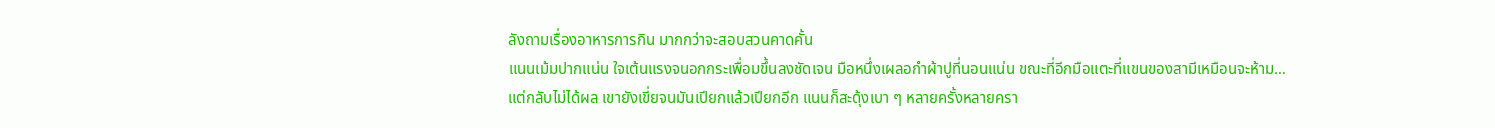ลังถามเรื่องอาหารการกิน มากกว่าจะสอบสวนคาดคั้น
แนนเม้มปากแน่น ใจเต้นแรงจนอกกระเพื่อมขึ้นลงชัดเจน มือหนึ่งเผลอกำผ้าปูที่นอนแน่น ขณะที่อีกมือแตะที่แขนของสามีเหมือนจะห้าม…แต่กลับไม่ได้ผล เขายังเขี่ยจนมันเปียกแล้วเปียกอีก แนนก็สะดุ้งเบา ๆ หลายครั้งหลายครา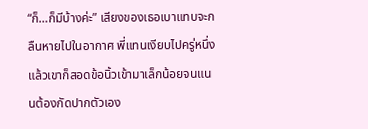“ก็…ก็มีบ้างค่ะ” เสียงของเธอเบาแทบจะกลืนหายไปในอากาศ พี่แทนเงียบไปครู่หนึ่ง แล้วเขาก็สอดข้อนิ้วเข้ามาเล็กน้อยจนแนนต้องกัดปากตัวเอง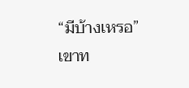“มีบ้างเหรอ” เขาท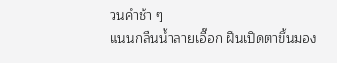วนคำช้า ๆ
แนนกลืนน้ำลายเอื๊อก ฝืนเปิดตาขึ้นมอง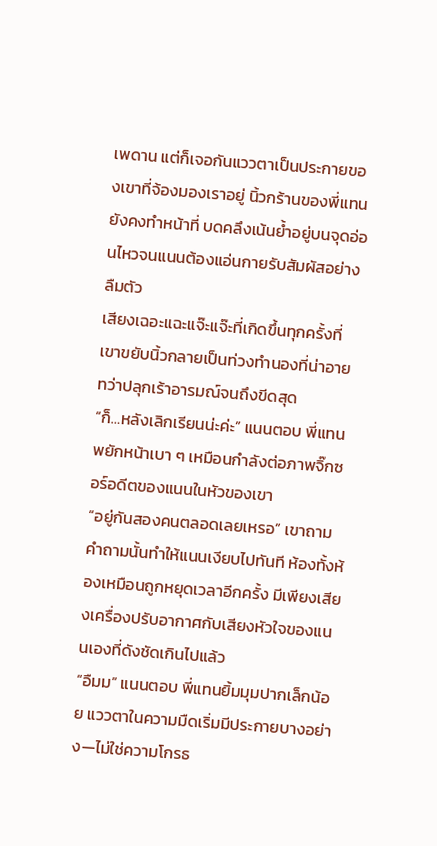เพดาน แต่ก็เจอกันแววตาเป็นประกายของเขาที่จ้องมองเราอยู่ นิ้วกร้านของพี่แทนยังคงทำหน้าที่ บดคลึงเน้นย้ำอยู่บนจุดอ่อนไหวจนแนนต้องแอ่นกายรับสัมผัสอย่างลืมตัว
เสียงเฉอะแฉะแจ๊ะแจ๊ะที่เกิดขึ้นทุกครั้งที่เขาขยับนิ้วกลายเป็นท่วงทำนองที่น่าอายทว่าปลุกเร้าอารมณ์จนถึงขีดสุด
“ก็…หลังเลิกเรียนน่ะค่ะ” แนนตอบ พี่แทนพยักหน้าเบา ๆ เหมือนกำลังต่อภาพจิ๊กซอร์อดีตของแนนในหัวของเขา
“อยู่กันสองคนตลอดเลยเหรอ” เขาถาม
คำถามนั้นทำให้แนนเงียบไปทันที ห้องทั้งห้องเหมือนถูกหยุดเวลาอีกครั้ง มีเพียงเสียงเครื่องปรับอากาศกับเสียงหัวใจของแนนเองที่ดังชัดเกินไปแล้ว
“อืมม” แนนตอบ พี่แทนยิ้มมุมปากเล็กน้อย แววตาในความมืดเริ่มมีประกายบางอย่าง—ไม่ใช่ความโกรธ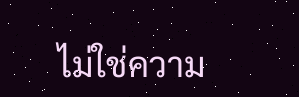ไม่ใช่ความ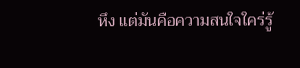หึง แต่มันคือความสนใจใคร่รู้